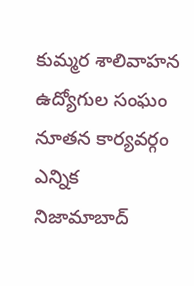కుమ్మర శాలివాహన ఉద్యోగుల సంఘం నూతన కార్యవర్గం ఎన్నిక
నిజామాబాద్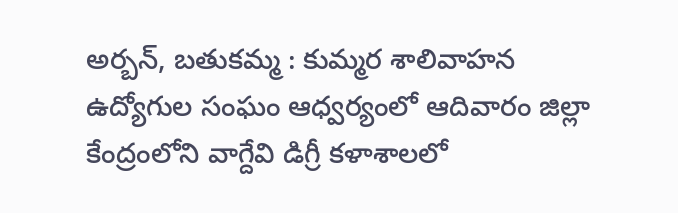అర్బన్, బతుకమ్మ : కుమ్మర శాలివాహన ఉద్యోగుల సంఘం ఆధ్వర్యంలో ఆదివారం జిల్లా కేంద్రంలోని వాగ్దేవి డిగ్రీ కళాశాలలో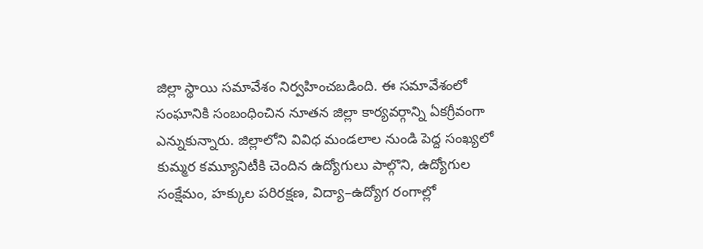జిల్లా స్థాయి సమావేశం నిర్వహించబడింది. ఈ సమావేశంలో సంఘానికి సంబంధించిన నూతన జిల్లా కార్యవర్గాన్ని ఏకగ్రీవంగా ఎన్నుకున్నారు. జిల్లాలోని వివిధ మండలాల నుండి పెద్ద సంఖ్యలో కుమ్మర కమ్యూనిటీకి చెందిన ఉద్యోగులు పాల్గొని, ఉద్యోగుల సంక్షేమం, హక్కుల పరిరక్షణ, విద్యా–ఉద్యోగ రంగాల్లో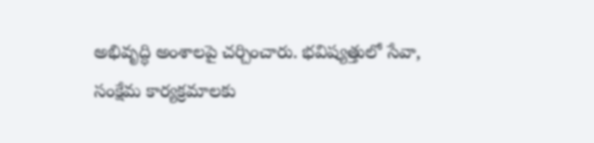అభివృద్ధి అంశాలపై చర్చించారు. భవిష్యత్తులో సేవా, సంక్షేమ కార్యక్రమాలకు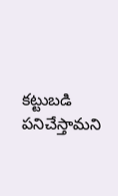కట్టుబడి పనిచేస్తామని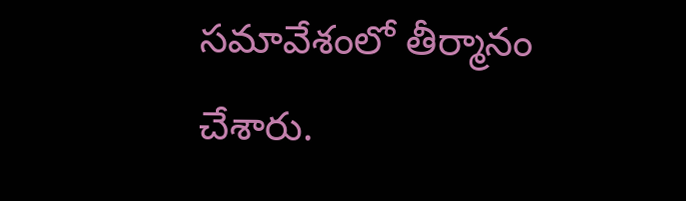సమావేశంలో తీర్మానం చేశారు.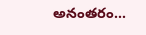అనంతరం...